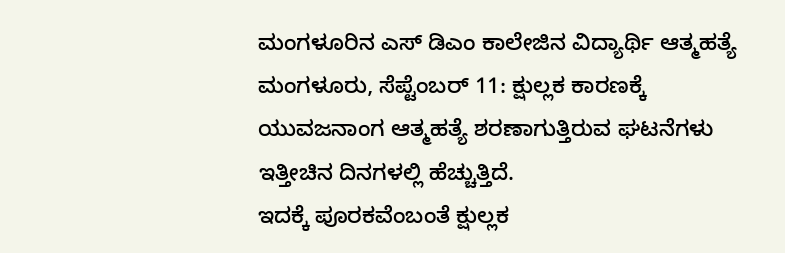ಮಂಗಳೂರಿನ ಎಸ್ ಡಿಎಂ ಕಾಲೇಜಿನ ವಿದ್ಯಾರ್ಥಿ ಆತ್ಮಹತ್ಯೆ
ಮಂಗಳೂರು, ಸೆಪ್ಟೆಂಬರ್ 11: ಕ್ಷುಲ್ಲಕ ಕಾರಣಕ್ಕೆ ಯುವಜನಾಂಗ ಆತ್ಮಹತ್ಯೆ ಶರಣಾಗುತ್ತಿರುವ ಘಟನೆಗಳು ಇತ್ತೀಚಿನ ದಿನಗಳಲ್ಲಿ ಹೆಚ್ಚುತ್ತಿದೆ.
ಇದಕ್ಕೆ ಪೂರಕವೆಂಬಂತೆ ಕ್ಷುಲ್ಲಕ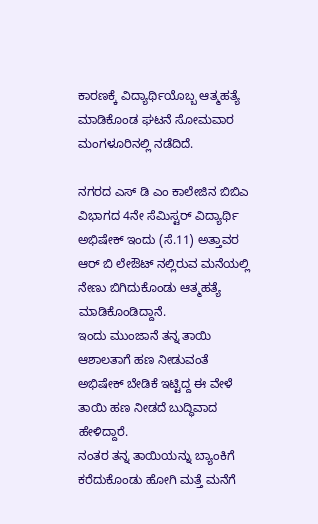ಕಾರಣಕ್ಕೆ ವಿದ್ಯಾರ್ಥಿಯೊಬ್ಬ ಆತ್ಮಹತ್ಯೆ ಮಾಡಿಕೊಂಡ ಘಟನೆ ಸೋಮವಾರ ಮಂಗಳೂರಿನಲ್ಲಿ ನಡೆದಿದೆ.

ನಗರದ ಎಸ್ ಡಿ ಎಂ ಕಾಲೇಜಿನ ಬಿಬಿಎ ವಿಭಾಗದ 4ನೇ ಸೆಮಿಸ್ಟರ್ ವಿದ್ಯಾರ್ಥಿ ಅಭಿಷೇಕ್ ಇಂದು (ಸೆ.11) ಅತ್ತಾವರ ಆರ್ ಬಿ ಲೇಔಟ್ ನಲ್ಲಿರುವ ಮನೆಯಲ್ಲಿ ನೇಣು ಬಿಗಿದುಕೊಂಡು ಆತ್ಮಹತ್ಯೆ ಮಾಡಿಕೊಂಡಿದ್ದಾನೆ.
ಇಂದು ಮುಂಜಾನೆ ತನ್ನ ತಾಯಿ ಆಶಾಲತಾಗೆ ಹಣ ನೀಡುವಂತೆ ಅಭಿಷೇಕ್ ಬೇಡಿಕೆ ಇಟ್ಟಿದ್ದ ಈ ವೇಳೆ ತಾಯಿ ಹಣ ನೀಡದೆ ಬುದ್ಧಿವಾದ ಹೇಳಿದ್ದಾರೆ.
ನಂತರ ತನ್ನ ತಾಯಿಯನ್ನು ಬ್ಯಾಂಕಿಗೆ ಕರೆದುಕೊಂಡು ಹೋಗಿ ಮತ್ತೆ ಮನೆಗೆ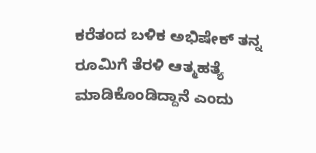ಕರೆತಂದ ಬಳಿಕ ಅಭಿಷೇಕ್ ತನ್ನ ರೂಮಿಗೆ ತೆರಳಿ ಆತ್ಮಹತ್ಯೆ ಮಾಡಿಕೊಂಡಿದ್ದಾನೆ ಎಂದು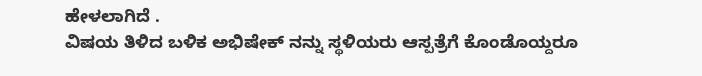ಹೇಳಲಾಗಿದೆ .
ವಿಷಯ ತಿಳಿದ ಬಳಿಕ ಅಭಿಷೇಕ್ ನನ್ನು ಸ್ಥಳಿಯರು ಆಸ್ಪತ್ರೆಗೆ ಕೊಂಡೊಯ್ದರೂ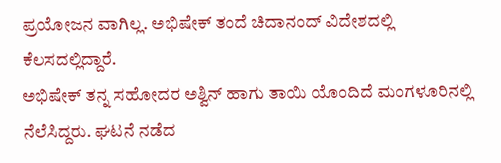ಪ್ರಯೋಜನ ವಾಗಿಲ್ಲ. ಅಭಿಷೇಕ್ ತಂದೆ ಚಿದಾನಂದ್ ವಿದೇಶದಲ್ಲಿ ಕೆಲಸದಲ್ಲಿದ್ದಾರೆ.
ಅಭಿಷೇಕ್ ತನ್ನ ಸಹೋದರ ಅಶ್ವಿನ್ ಹಾಗು ತಾಯಿ ಯೊಂದಿದೆ ಮಂಗಳೂರಿನಲ್ಲಿ ನೆಲೆಸಿದ್ದರು. ಘಟನೆ ನಡೆದ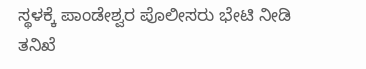ಸ್ಥಳಕ್ಕೆ ಪಾಂಡೇಶ್ವರ ಪೊಲೀಸರು ಭೇಟಿ ನೀಡಿ ತನಿಖೆ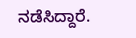ನಡೆಸಿದ್ದಾರೆ.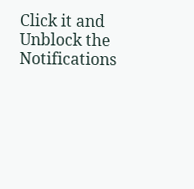Click it and Unblock the Notifications